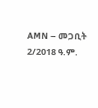AMN – መጋቢት 2/2018 ዓ.ም.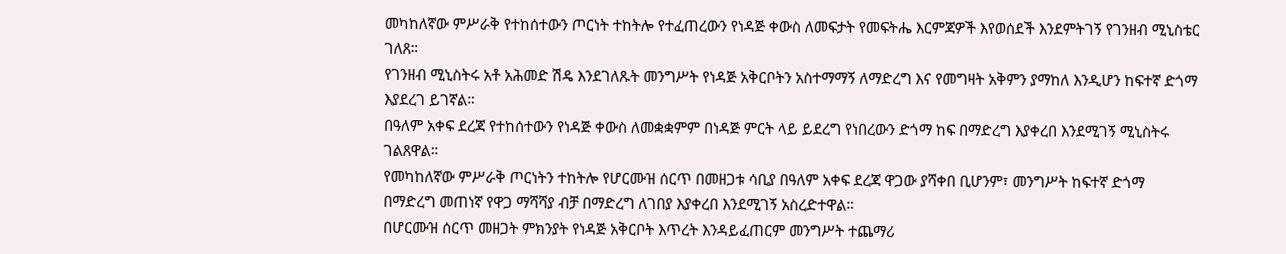መካከለኛው ምሥራቅ የተከሰተውን ጦርነት ተከትሎ የተፈጠረውን የነዳጅ ቀውስ ለመፍታት የመፍትሔ እርምጃዎች እየወሰደች እንደምትገኝ የገንዘብ ሚኒስቴር ገለጸ።
የገንዘብ ሚኒስትሩ አቶ አሕመድ ሽዴ እንደገለጹት መንግሥት የነዳጅ አቅርቦትን አስተማማኝ ለማድረግ እና የመግዛት አቅምን ያማከለ እንዲሆን ከፍተኛ ድጎማ እያደረገ ይገኛል።
በዓለም አቀፍ ደረጃ የተከሰተውን የነዳጅ ቀውስ ለመቋቋምም በነዳጅ ምርት ላይ ይደረግ የነበረውን ድጎማ ከፍ በማድረግ እያቀረበ እንደሚገኝ ሚኒስትሩ ገልጸዋል።
የመካከለኛው ምሥራቅ ጦርነትን ተከትሎ የሆርሙዝ ሰርጥ በመዘጋቱ ሳቢያ በዓለም አቀፍ ደረጃ ዋጋው ያሻቀበ ቢሆንም፣ መንግሥት ከፍተኛ ድጎማ በማድረግ መጠነኛ የዋጋ ማሻሻያ ብቻ በማድረግ ለገበያ እያቀረበ እንደሚገኝ አስረድተዋል።
በሆርሙዝ ሰርጥ መዘጋት ምክንያት የነዳጅ አቅርቦት እጥረት እንዳይፈጠርም መንግሥት ተጨማሪ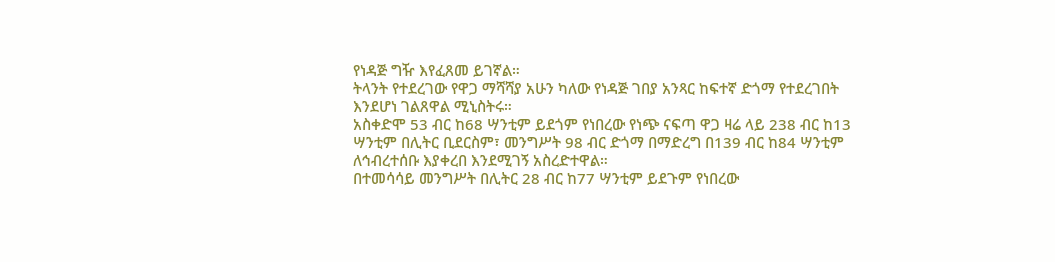የነዳጅ ግዥ እየፈጸመ ይገኛል።
ትላንት የተደረገው የዋጋ ማሻሻያ አሁን ካለው የነዳጅ ገበያ አንጻር ከፍተኛ ድጎማ የተደረገበት እንደሆነ ገልጸዋል ሚኒስትሩ።
አስቀድሞ 53 ብር ከ68 ሣንቲም ይደጎም የነበረው የነጭ ናፍጣ ዋጋ ዛሬ ላይ 238 ብር ከ13 ሣንቲም በሊትር ቢደርስም፣ መንግሥት 98 ብር ድጎማ በማድረግ በ139 ብር ከ84 ሣንቲም ለኅብረተሰቡ እያቀረበ እንደሚገኝ አስረድተዋል።
በተመሳሳይ መንግሥት በሊትር 28 ብር ከ77 ሣንቲም ይደጉም የነበረው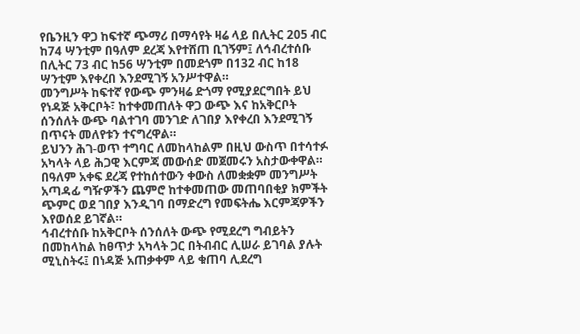የቤንዚን ዋጋ ከፍተኛ ጭማሪ በማሳየት ዛሬ ላይ በሊትር 205 ብር ከ74 ሣንቲም በዓለም ደረጃ እየተሸጠ ቢገኝም፤ ለኅብረተሰቡ በሊትር 73 ብር ከ56 ሣንቲም በመደጎም በ132 ብር ከ18 ሣንቲም እየቀረበ እንደሚገኝ አንሥተዋል።
መንግሥት ከፍተኛ የውጭ ምንዛሬ ድጎማ የሚያደርግበት ይህ የነዳጅ አቅርቦት፣ ከተቀመጠለት ዋጋ ውጭ እና ከአቅርቦት ሰንሰለት ውጭ ባልተገባ መንገድ ለገበያ እየቀረበ እንደሚገኝ በጥናት መለየቱን ተናግረዋል።
ይህንን ሕገ-ወጥ ተግባር ለመከላከልም በዚህ ውስጥ በተሳተፉ አካላት ላይ ሕጋዊ እርምጃ መውሰድ መጀመሩን አስታውቀዋል።
በዓለም አቀፍ ደረጃ የተከሰተውን ቀውስ ለመቋቋም መንግሥት አጣዳፊ ግዥዎችን ጨምሮ ከተቀመጠው መጠባበቂያ ክምችት ጭምር ወደ ገበያ እንዲገባ በማድረግ የመፍትሔ እርምጃዎችን እየወሰደ ይገኛል።
ኅብረተሰቡ ከአቅርቦት ሰንሰለት ውጭ የሚደረግ ግብይትን በመከላከል ከፀጥታ አካላት ጋር በትብብር ሊሠራ ይገባል ያሉት ሚኒስትሩ፤ በነዳጅ አጠቃቀም ላይ ቁጠባ ሊደረግ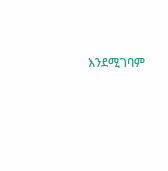እንደሚገባም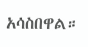አሳስበዋል።